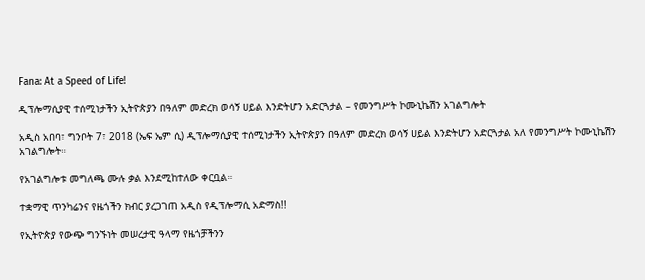Fana: At a Speed of Life!

ዲፕሎማሲያዊ ተሰሚነታችን ኢትዮጵያን በዓለም መድረክ ወሳኝ ሀይል እንድትሆን አድርጓታል – የመንግሥት ኮሙኒኬሽን አገልግሎት

አዲስ አበባ፣ ግንቦት 7፣ 2018 (ኤፍ ኤም ሲ) ዲፕሎማሲያዊ ተሰሚነታችን ኢትዮጵያን በዓለም መድረክ ወሳኝ ሀይል እንድትሆን አድርጓታል አለ የመንግሥት ኮሙኒኬሽን አገልግሎት።

የአገልግሎቱ መግለጫ ሙሉ ቃል እንደሚከተለው ቀርቧል።

ተቋማዊ ጥንካሬንና የዜጎችን ክብር ያረጋገጠ አዲስ የዲፕሎማሲ አድማስ!!

የኢትዮጵያ የውጭ ግንኙነት መሠረታዊ ዓላማ የዜጎቻችንን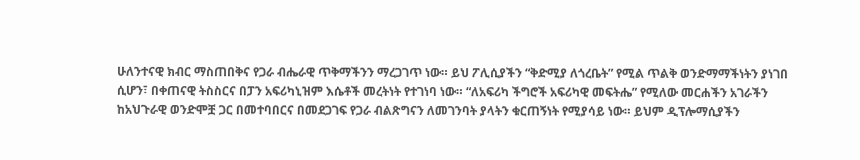ሁለንተናዊ ክብር ማስጠበቅና የጋራ ብሔራዊ ጥቅማችንን ማረጋገጥ ነው። ይህ ፖሊሲያችን “ቅድሚያ ለጎረቤት” የሚል ጥልቅ ወንድማማችነትን ያነገበ ሲሆን፣ በቀጠናዊ ትስስርና በፓን አፍሪካኒዝም እሴቶች መረትነት የተገነባ ነው። “ለአፍሪካ ችግሮች አፍሪካዊ መፍትሔ” የሚለው መርሐችን አገራችን ከአህጉራዊ ወንድሞቿ ጋር በመተባበርና በመደጋገፍ የጋራ ብልጽግናን ለመገንባት ያላትን ቁርጠኝነት የሚያሳይ ነው። ይህም ዲፕሎማሲያችን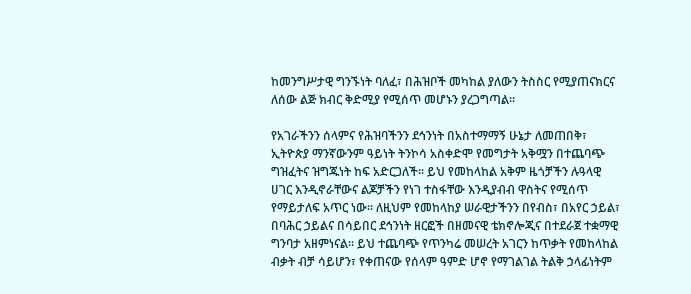ከመንግሥታዊ ግንኙነት ባለፈ፣ በሕዝቦች መካከል ያለውን ትስስር የሚያጠናክርና ለሰው ልጅ ክብር ቅድሚያ የሚሰጥ መሆኑን ያረጋግጣል።

የአገራችንን ሰላምና የሕዝባችንን ደኅንነት በአስተማማኝ ሁኔታ ለመጠበቅ፣ ኢትዮጵያ ማንኛውንም ዓይነት ትንኮሳ አስቀድሞ የመግታት አቅሟን በተጨባጭ ግዝፈትና ዝግጁነት ከፍ አድርጋለች። ይህ የመከላከል አቅም ዜጎቻችን ሉዓላዊ ሀገር እንዲኖራቸውና ልጆቻችን የነገ ተስፋቸው እንዲያብብ ዋስትና የሚሰጥ የማይታለፍ አጥር ነው። ለዚህም የመከላከያ ሠራዊታችንን በየብስ፣ በአየር ኃይል፣ በባሕር ኃይልና በሳይበር ደኅንነት ዘርፎች በዘመናዊ ቴክኖሎጂና በተደራጀ ተቋማዊ ግንባታ አዘምነናል። ይህ ተጨባጭ የጥንካሬ መሠረት አገርን ከጥቃት የመከላከል ብቃት ብቻ ሳይሆን፣ የቀጠናው የሰላም ዓምድ ሆኖ የማገልገል ትልቅ ኃላፊነትም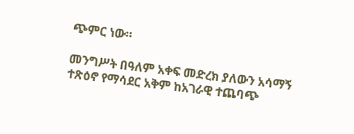ጭምር ነው።

መንግሥት በዓለም አቀፍ መድረክ ያለውን አሳማኝ ተጽዕኖ የማሳደር አቅም ከአገራዊ ተጨባጭ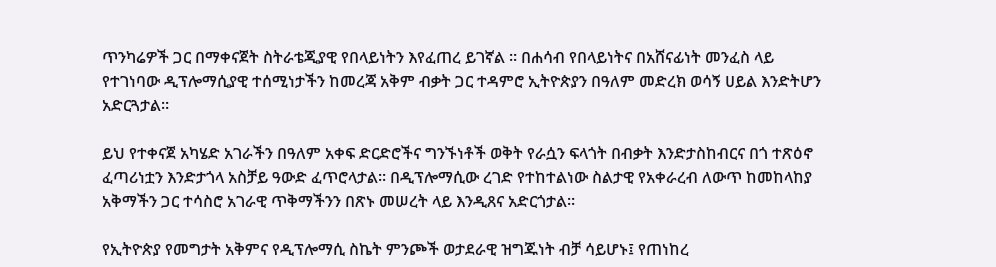ጥንካሬዎች ጋር በማቀናጀት ስትራቴጂያዊ የበላይነትን እየፈጠረ ይገኛል ። በሐሳብ የበላይነትና በአሸናፊነት መንፈስ ላይ የተገነባው ዲፕሎማሲያዊ ተሰሚነታችን ከመረጃ አቅም ብቃት ጋር ተዳምሮ ኢትዮጵያን በዓለም መድረክ ወሳኝ ሀይል እንድትሆን አድርጓታል።

ይህ የተቀናጀ አካሄድ አገራችን በዓለም አቀፍ ድርድሮችና ግንኙነቶች ወቅት የራሷን ፍላጎት በብቃት እንድታስከብርና በጎ ተጽዕኖ ፈጣሪነቷን እንድታጎላ አስቻይ ዓውድ ፈጥሮላታል። በዲፕሎማሲው ረገድ የተከተልነው ስልታዊ የአቀራረብ ለውጥ ከመከላከያ አቅማችን ጋር ተሳስሮ አገራዊ ጥቅማችንን በጽኑ መሠረት ላይ እንዲጸና አድርጎታል።

የኢትዮጵያ የመግታት አቅምና የዲፕሎማሲ ስኬት ምንጮች ወታደራዊ ዝግጁነት ብቻ ሳይሆኑ፤ የጠነከረ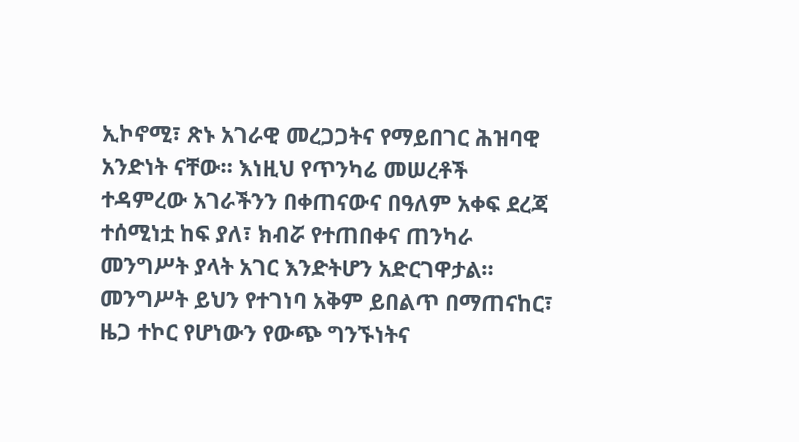ኢኮኖሚ፣ ጽኑ አገራዊ መረጋጋትና የማይበገር ሕዝባዊ አንድነት ናቸው። እነዚህ የጥንካሬ መሠረቶች ተዳምረው አገራችንን በቀጠናውና በዓለም አቀፍ ደረጃ ተሰሚነቷ ከፍ ያለ፣ ክብሯ የተጠበቀና ጠንካራ መንግሥት ያላት አገር እንድትሆን አድርገዋታል። መንግሥት ይህን የተገነባ አቅም ይበልጥ በማጠናከር፣ ዜጋ ተኮር የሆነውን የውጭ ግንኙነትና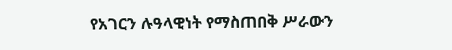የአገርን ሉዓላዊነት የማስጠበቅ ሥራውን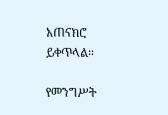አጠናክሮ ይቀጥላል።

የመንግሥት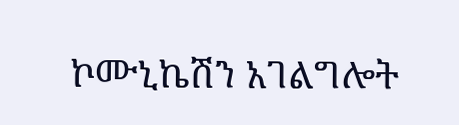ኮሙኒኬሽን አገልግሎት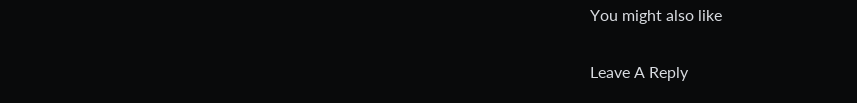You might also like

Leave A Reply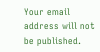Your email address will not be published.